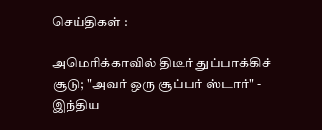செய்திகள் :

அமெரிக்காவில் திடீர் துப்பாக்கிச் சூடு; "அவர் ஒரு சூப்பர் ஸ்டார்" - இந்திய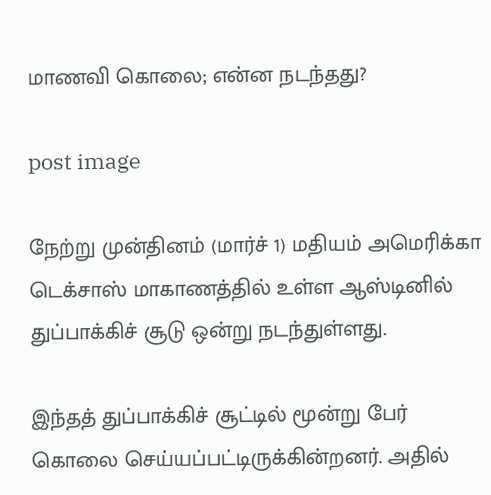மாணவி கொலை; என்ன நடந்தது?

post image

நேற்று முன்தினம் (மார்ச் 1) மதியம் அமெரிக்கா டெக்சாஸ் மாகாணத்தில் உள்ள ஆஸ்டினில் துப்பாக்கிச் சூடு ஒன்று நடந்துள்ளது.

இந்தத் துப்பாக்கிச் சூட்டில் மூன்று பேர் கொலை செய்யப்பட்டிருக்கின்றனர். அதில்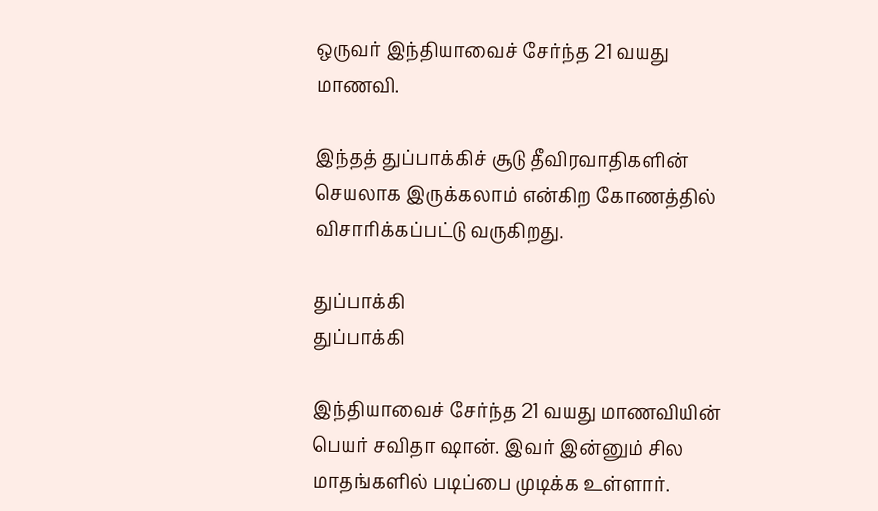ஒருவர் இந்தியாவைச் சேர்ந்த 21 வயது மாணவி.

இந்தத் துப்பாக்கிச் சூடு தீவிரவாதிகளின் செயலாக இருக்கலாம் என்கிற கோணத்தில் விசாரிக்கப்பட்டு வருகிறது.

துப்பாக்கி
துப்பாக்கி

இந்தியாவைச் சேர்ந்த 21 வயது மாணவியின் பெயர் சவிதா ஷான். இவர் இன்னும் சில மாதங்களில் படிப்பை முடிக்க உள்ளார்.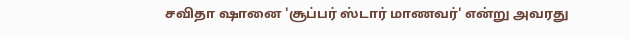சவிதா ஷானை 'சூப்பர் ஸ்டார் மாணவர்' என்று அவரது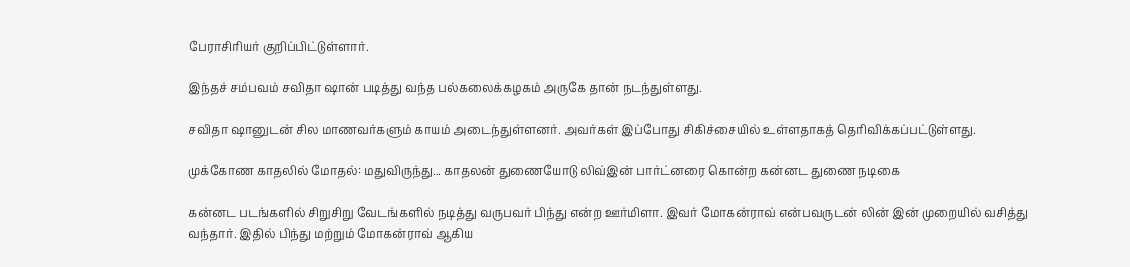பேராசிரியர் குறிப்பிட்டுள்ளார்.

இந்தச் சம்பவம் சவிதா ஷான் படித்து வந்த பல்கலைக்கழகம் அருகே தான் நடந்துள்ளது.

சவிதா ஷானுடன் சில மாணவர்களும் காயம் அடைந்துள்ளனர். அவர்கள் இப்போது சிகிச்சையில் உள்ளதாகத் தெரிவிக்கப்பட்டுள்ளது.

முக்கோண காதலில் மோதல்: மதுவிருந்து... காதலன் துணையோடு லிவ்இன் பார்ட்னரை கொன்ற கன்னட துணை நடிகை

கன்னட படங்களில் சிறுசிறு வேடங்களில் நடித்து வருபவர் பிந்து என்ற ஊர்மிளா. இவர் மோகன்ராவ் என்பவருடன் லின் இன் முறையில் வசித்து வந்தார். இதில் பிந்து மற்றும் மோகன்ராவ் ஆகிய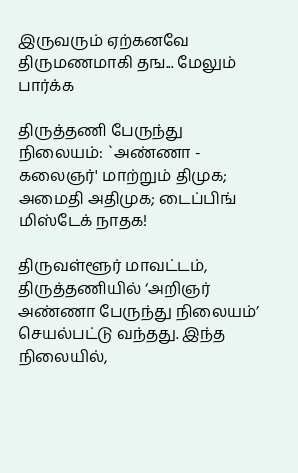இருவரும் ஏற்கனவே திருமணமாகி தங... மேலும் பார்க்க

திருத்தணி பேருந்து நிலையம்: `அண்ணா - கலைஞர்' மாற்றும் திமுக; அமைதி அதிமுக; டைப்பிங் மிஸ்டேக் நாதக!

திருவள்ளூர் மாவட்டம், திருத்தணியில் ‘அறிஞர் அண்ணா பேருந்து நிலையம்’ செயல்பட்டு வந்தது. இந்த நிலையில்,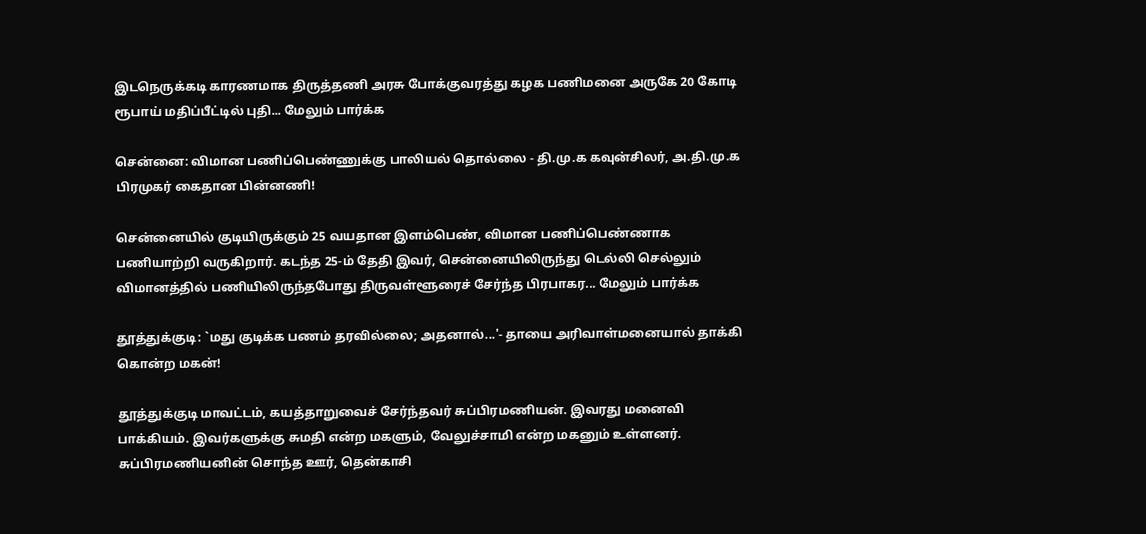இடநெருக்கடி காரணமாக திருத்தணி அரசு போக்குவரத்து கழக பணிமனை அருகே 20 கோடி ரூபாய் மதிப்பீட்டில் புதி... மேலும் பார்க்க

சென்னை: விமான பணிப்பெண்ணுக்கு பாலியல் தொல்லை - தி.மு.க கவுன்சிலர், அ.தி.மு.க பிரமுகர் கைதான பின்னணி!

சென்னையில் குடியிருக்கும் 25 வயதான இளம்பெண், விமான பணிப்பெண்ணாக பணியாற்றி வருகிறார். கடந்த 25-ம் தேதி இவர், சென்னையிலிருந்து டெல்லி செல்லும் விமானத்தில் பணியிலிருந்தபோது திருவள்ளூரைச் சேர்ந்த பிரபாகர... மேலும் பார்க்க

தூத்துக்குடி: `மது குடிக்க பணம் தரவில்லை; அதனால்...'- தாயை அரிவாள்மனையால் தாக்கி கொன்ற மகன்!

தூத்துக்குடி மாவட்டம், கயத்தாறுவைச் சேர்ந்தவர் சுப்பிரமணியன். இவரது மனைவி பாக்கியம். இவர்களுக்கு சுமதி என்ற மகளும், வேலுச்சாமி என்ற மகனும் உள்ளனர். சுப்பிரமணியனின் சொந்த ஊர், தென்காசி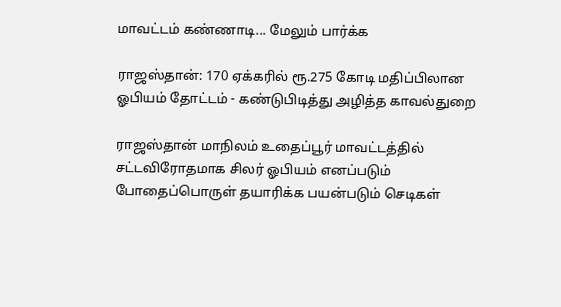மாவட்டம் கண்ணாடி... மேலும் பார்க்க

ராஜஸ்தான்: 170 ஏக்கரில் ரூ.275 கோடி மதிப்பிலான ஓபியம் தோட்டம் - கண்டுபிடித்து அழித்த காவல்துறை

ராஜஸ்தான் மாநிலம் உதைப்பூர் மாவட்டத்தில் சட்டவிரோதமாக சிலர் ஓபியம் எனப்படும் போதைப்பொருள் தயாரிக்க பயன்படும் செடிகள்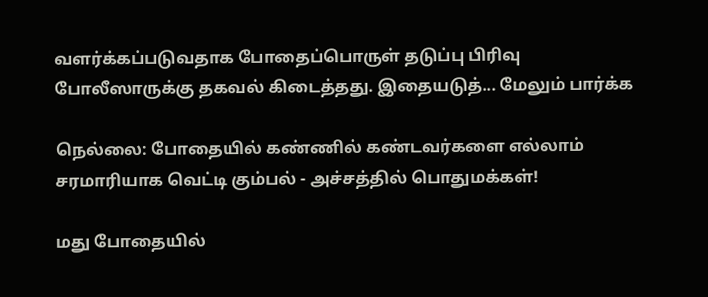வளர்க்கப்படுவதாக போதைப்பொருள் தடுப்பு பிரிவு போலீஸாருக்கு தகவல் கிடைத்தது. இதையடுத்... மேலும் பார்க்க

நெல்லை: போதையில் கண்ணில் கண்டவர்களை எல்லாம் சரமாரியாக வெட்டி கும்பல் - அச்சத்தில் பொதுமக்கள்!

மது போதையில்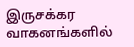இருசக்கர வாகனங்களில்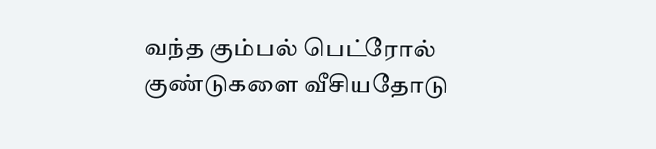வந்த கும்பல் பெட்ரோல் குண்டுகளை வீசியதோடு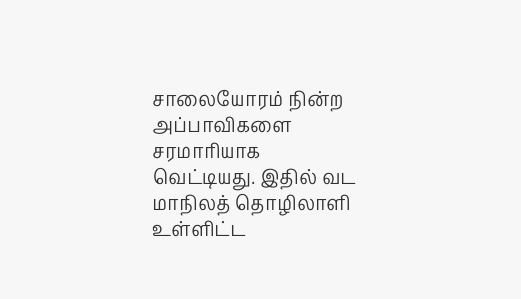சாலையோரம் நின்ற அப்பாவிகளை சரமாரியாக வெட்டியது. இதில் வட மாநிலத் தொழிலாளி உள்ளிட்ட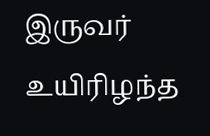இருவர் உயிரிழந்த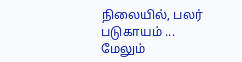நிலையில், பலர் படுகாயம் ... மேலும்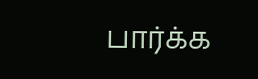பார்க்க